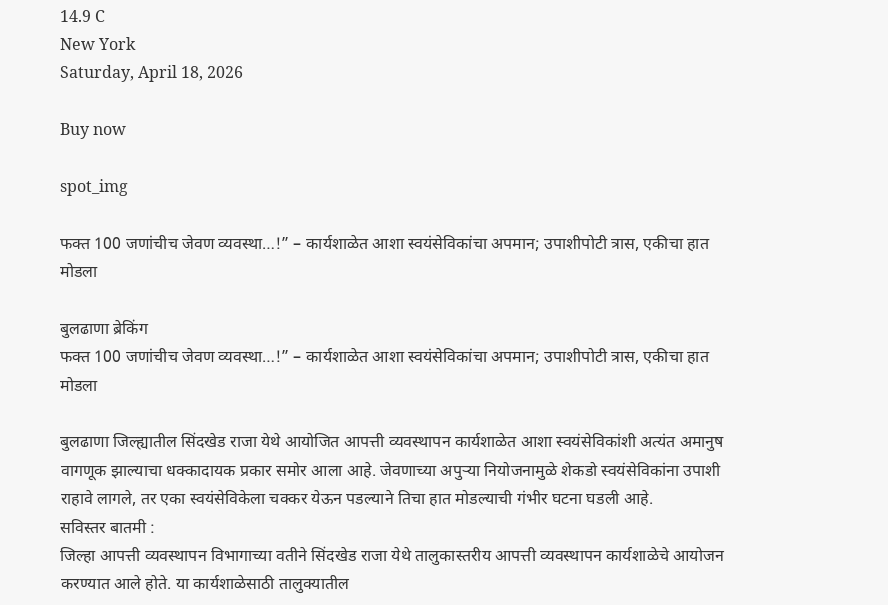14.9 C
New York
Saturday, April 18, 2026

Buy now

spot_img

फक्त 100 जणांचीच जेवण व्यवस्था…!” – कार्यशाळेत आशा स्वयंसेविकांचा अपमान; उपाशीपोटी त्रास, एकीचा हात मोडला

बुलढाणा ब्रेकिंग
फक्त 100 जणांचीच जेवण व्यवस्था…!” – कार्यशाळेत आशा स्वयंसेविकांचा अपमान; उपाशीपोटी त्रास, एकीचा हात मोडला

बुलढाणा जिल्ह्यातील सिंदखेड राजा येथे आयोजित आपत्ती व्यवस्थापन कार्यशाळेत आशा स्वयंसेविकांशी अत्यंत अमानुष वागणूक झाल्याचा धक्कादायक प्रकार समोर आला आहे. जेवणाच्या अपुऱ्या नियोजनामुळे शेकडो स्वयंसेविकांना उपाशी राहावे लागले, तर एका स्वयंसेविकेला चक्कर येऊन पडल्याने तिचा हात मोडल्याची गंभीर घटना घडली आहे.
सविस्तर बातमी :
जिल्हा आपत्ती व्यवस्थापन विभागाच्या वतीने सिंदखेड राजा येथे तालुकास्तरीय आपत्ती व्यवस्थापन कार्यशाळेचे आयोजन करण्यात आले होते. या कार्यशाळेसाठी तालुक्यातील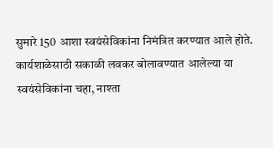सुमारे 150 आशा स्वयंसेविकांना निमंत्रित करण्यात आले होते.
कार्यशाळेसाठी सकाळी लवकर बोलावण्यात आलेल्या या स्वयंसेविकांना चहा, नाश्ता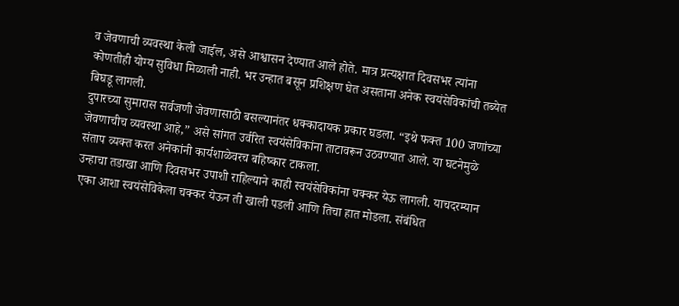व जेवणाची व्यवस्था केली जाईल, असे आश्वासन देण्यात आले होते. मात्र प्रत्यक्षात दिवसभर त्यांना कोणतीही योग्य सुविधा मिळाली नाही. भर उन्हात बसून प्रशिक्षण घेत असताना अनेक स्वयंसेविकांची तब्येत बिघडू लागली.
दुपारच्या सुमारास सर्वजणी जेवणासाठी बसल्यानंतर धक्कादायक प्रकार घडला. “इथे फक्त 100 जणांच्या जेवणाचीच व्यवस्था आहे,” असे सांगत उर्वरित स्वयंसेविकांना ताटावरून उठवण्यात आले. या घटनेमुळे संताप व्यक्त करत अनेकांनी कार्यशाळेवरच बहिष्कार टाकला.
उन्हाचा तडाखा आणि दिवसभर उपाशी राहिल्याने काही स्वयंसेविकांना चक्कर येऊ लागली. याचदरम्यान एका आशा स्वयंसेविकेला चक्कर येऊन ती खाली पडली आणि तिचा हात मोडला. संबंधित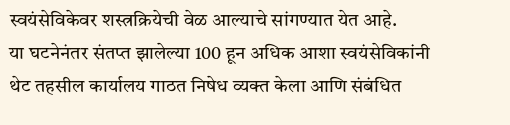स्वयंसेविकेवर शस्त्रक्रियेची वेळ आल्याचे सांगण्यात येत आहे.
या घटनेनंतर संतप्त झालेल्या 100 हून अधिक आशा स्वयंसेविकांनी थेट तहसील कार्यालय गाठत निषेध व्यक्त केला आणि संबंधित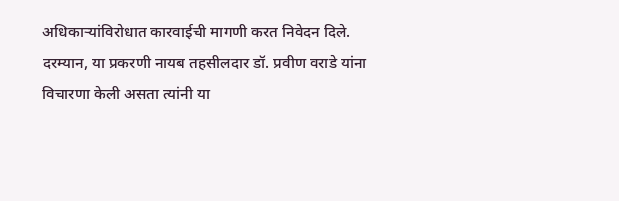अधिकाऱ्यांविरोधात कारवाईची मागणी करत निवेदन दिले.
दरम्यान, या प्रकरणी नायब तहसीलदार डॉ. प्रवीण वराडे यांना विचारणा केली असता त्यांनी या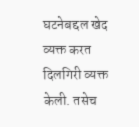घटनेबद्दल खेद व्यक्त करत दिलगिरी व्यक्त केली. तसेच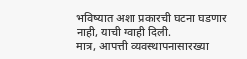भविष्यात अशा प्रकारची घटना घडणार नाही, याची ग्वाही दिली.
मात्र, आपत्ती व्यवस्थापनासारख्या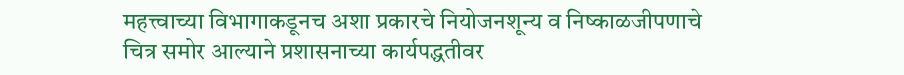महत्त्वाच्या विभागाकडूनच अशा प्रकारचे नियोजनशून्य व निष्काळजीपणाचे चित्र समोर आल्याने प्रशासनाच्या कार्यपद्धतीवर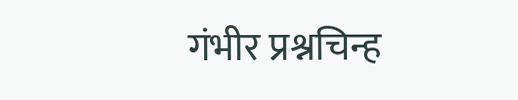गंभीर प्रश्नचिन्ह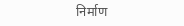निर्माण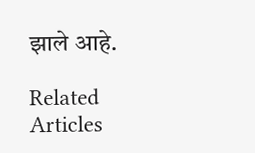झाले आहे.

Related Articles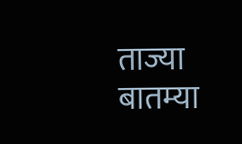ताज्या बातम्या